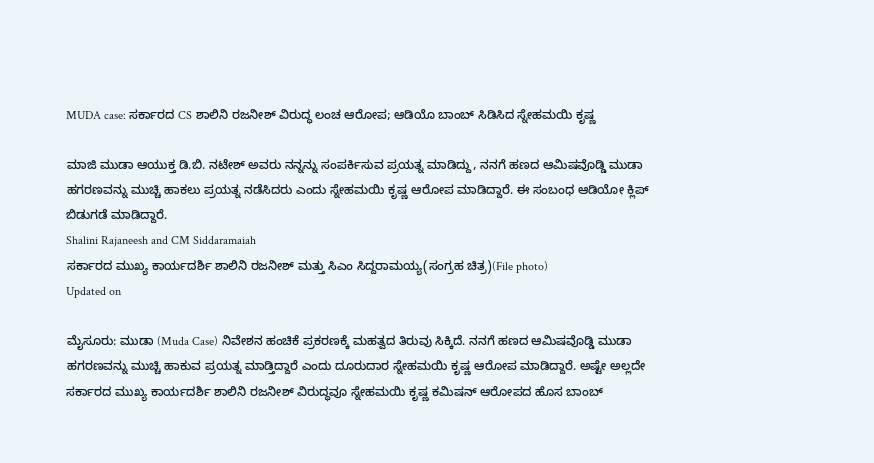MUDA case: ಸರ್ಕಾರದ CS ಶಾಲಿನಿ ರಜನೀಶ್ ವಿರುದ್ಧ ಲಂಚ ಆರೋಪ; ಆಡಿಯೊ ಬಾಂಬ್ ಸಿಡಿಸಿದ ಸ್ನೇಹಮಯಿ ಕೃಷ್ಣ

ಮಾಜಿ ಮುಡಾ ಆಯುಕ್ತ ಡಿ.ಬಿ. ನಟೇಶ್ ಅವರು ನನ್ನನ್ನು ಸಂಪರ್ಕಿಸುವ ಪ್ರಯತ್ನ ಮಾಡಿದ್ದು, ನನಗೆ ಹಣದ ಆಮಿಷವೊಡ್ಡಿ ಮುಡಾ ಹಗರಣವನ್ನು ಮುಚ್ಚಿ ಹಾಕಲು ಪ್ರಯತ್ನ ನಡೆಸಿದರು ಎಂದು ಸ್ನೇಹಮಯಿ ಕೃಷ್ಣ ಆರೋಪ ಮಾಡಿದ್ದಾರೆ. ಈ ಸಂಬಂಧ ಆಡಿಯೋ ಕ್ಲಿಪ್ ಬಿಡುಗಡೆ ಮಾಡಿದ್ದಾರೆ.
Shalini Rajaneesh and CM Siddaramaiah
ಸರ್ಕಾರದ ಮುಖ್ಯ ಕಾರ್ಯದರ್ಶಿ ಶಾಲಿನಿ ರಜನೀಶ್ ಮತ್ತು ಸಿಎಂ ಸಿದ್ದರಾಮಯ್ಯ(ಸಂಗ್ರಹ ಚಿತ್ರ)(File photo)
Updated on

ಮೈಸೂರು: ಮುಡಾ (Muda Case) ನಿವೇಶನ ಹಂಚಿಕೆ ಪ್ರಕರಣಕ್ಕೆ ಮಹತ್ವದ ತಿರುವು ಸಿಕ್ಕಿದೆ. ನನಗೆ ಹಣದ ಆಮಿಷವೊಡ್ಡಿ ಮುಡಾ ಹಗರಣವನ್ನು ಮುಚ್ಚಿ ಹಾಕುವ ಪ್ರಯತ್ನ ಮಾಡ್ತಿದ್ದಾರೆ ಎಂದು ದೂರುದಾರ ಸ್ನೇಹಮಯಿ ಕೃಷ್ಣ ಆರೋಪ ಮಾಡಿದ್ದಾರೆ. ಅಷ್ಟೇ ಅಲ್ಲದೇ ಸರ್ಕಾರದ ಮುಖ್ಯ ಕಾರ್ಯದರ್ಶಿ ಶಾಲಿನಿ ರಜನೀಶ್ ವಿರುದ್ಧವೂ ಸ್ನೇಹಮಯಿ ಕೃಷ್ಣ ಕಮಿಷನ್ ಆರೋಪದ ಹೊಸ ಬಾಂಬ್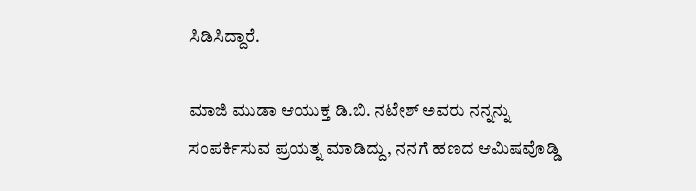ಸಿಡಿಸಿದ್ದಾರೆ.

ಮಾಜಿ ಮುಡಾ ಆಯುಕ್ತ ಡಿ.ಬಿ. ನಟೇಶ್ ಅವರು ನನ್ನನ್ನು ಸಂಪರ್ಕಿಸುವ ಪ್ರಯತ್ನ ಮಾಡಿದ್ದು, ನನಗೆ ಹಣದ ಆಮಿಷವೊಡ್ಡಿ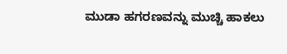ಮುಡಾ ಹಗರಣವನ್ನು ಮುಚ್ಚಿ ಹಾಕಲು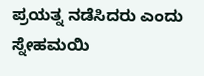ಪ್ರಯತ್ನ ನಡೆಸಿದರು ಎಂದು ಸ್ನೇಹಮಯಿ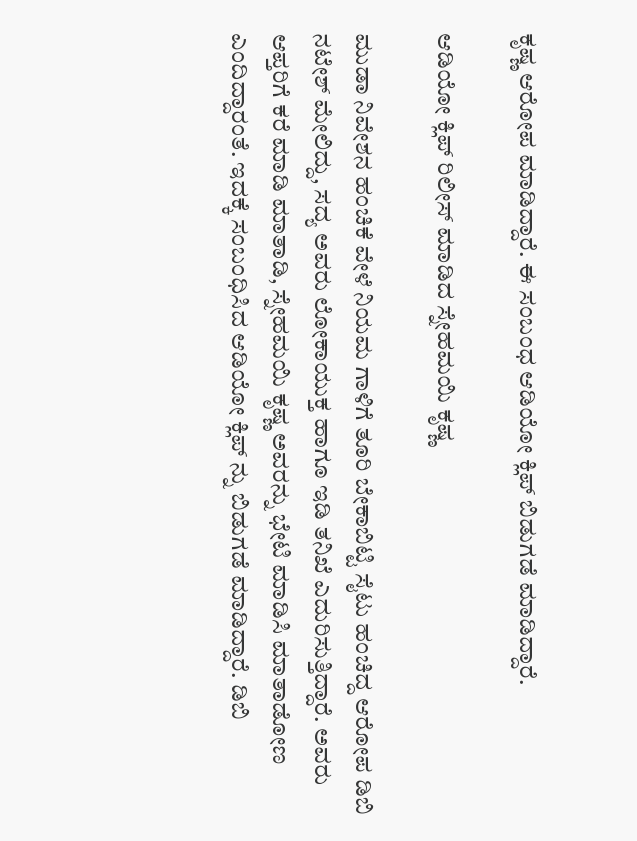ಕೃಷ್ಣ ಆರೋಪ ಮಾಡಿದ್ದಾರೆ. ಈ ಸಂಬಂಧ ಆಡಿಯೋ ಕ್ಲಿಪ್ ಬಿಡುಗಡೆ ಮಾಡಿದ್ದಾರೆ.

ಆಡಿಯೋ ಕ್ಲಿಪ್ ರಿಲೀಸ್ ಮಾಡಿದ ಸ್ನೇಹಮಯಿ ಕೃಷ್ಣ

ಮುಡಾ ನಿವೇಶನ ಹಂಚಿಕೆ ವೇಳೆ ನಿಯಮ ಗಾಳಿಗೆ ತೂರಿ ಬೇಕಾಬಿಟ್ಟಿ ಸೈಟು ಹಂಚಿದ್ದ ಆರೋಪ ಡಿಬಿ ನಟೇಶ್ ಮೇಲಿದ್ದು, ಸದ್ಯ ಅವರು ಲೋಕಾಯುಕ್ತ ಹಾಗೂ ಇಡಿ ತನಿಖೆ ಎದುರಿಸುತ್ತಿದ್ದಾರೆ. ಅವರು ಆಪ್ತರಿಗೆ ಕರೆ ಮಾಡಿ ಮಾತಾಡಿ, ಸ್ನೇಹಮಯಿ ಕೃಷ್ಣ ಅವರನ್ನು ಭೇಟಿ ಮಾಡಿಸಿ ಮಾತಾಡೋಣ ಎಂದಿದ್ದಾರಂತೆ. ಇದಕ್ಕೆ ಸಂಬಂಧಿಸಿದ ಆಡಿಯೋ ಕ್ಲಿಪ್ ನ್ನು ಬಿಡುಗಡೆ ಮಾಡಿದ್ದಾರೆ. ಡಿಬಿ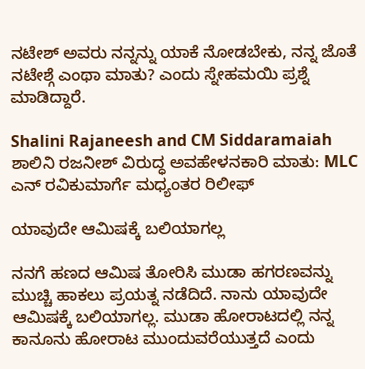ನಟೇಶ್ ಅವರು ನನ್ನನ್ನು ಯಾಕೆ ನೋಡಬೇಕು, ನನ್ನ ಜೊತೆ ನಟೇಶ್ಗೆ ಎಂಥಾ ಮಾತು? ಎಂದು ಸ್ನೇಹಮಯಿ ಪ್ರಶ್ನೆ ಮಾಡಿದ್ದಾರೆ.

Shalini Rajaneesh and CM Siddaramaiah
ಶಾಲಿನಿ ರಜನೀಶ್ ವಿರುದ್ಧ ಅವಹೇಳನಕಾರಿ ಮಾತು: MLC ಎನ್ ರವಿಕುಮಾರ್ಗೆ ಮಧ್ಯಂತರ ರಿಲೀಫ್

ಯಾವುದೇ ಆಮಿಷಕ್ಕೆ ಬಲಿಯಾಗಲ್ಲ

ನನಗೆ ಹಣದ ಆಮಿಷ ತೋರಿಸಿ ಮುಡಾ ಹಗರಣವನ್ನು ಮುಚ್ಚಿ ಹಾಕಲು ಪ್ರಯತ್ನ ನಡೆದಿದೆ. ನಾನು ಯಾವುದೇ ಆಮಿಷಕ್ಕೆ ಬಲಿಯಾಗಲ್ಲ. ಮುಡಾ ಹೋರಾಟದಲ್ಲಿ ನನ್ನ ಕಾನೂನು ಹೋರಾಟ ಮುಂದುವರೆಯುತ್ತದೆ ಎಂದು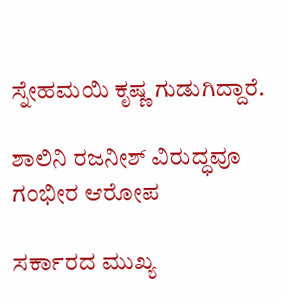ಸ್ನೇಹಮಯಿ ಕೃಷ್ಣ ಗುಡುಗಿದ್ದಾರೆ.

ಶಾಲಿನಿ ರಜನೀಶ್ ವಿರುದ್ಧವೂ ಗಂಭೀರ ಆರೋಪ

ಸರ್ಕಾರದ ಮುಖ್ಯ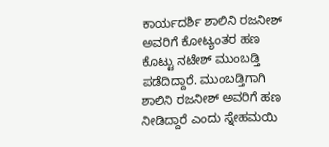ಕಾರ್ಯದರ್ಶಿ ಶಾಲಿನಿ ರಜನೀಶ್ ಅವರಿಗೆ ಕೋಟ್ಯಂತರ ಹಣ ಕೊಟ್ಟು ನಟೇಶ್ ಮುಂಬಡ್ತಿ ಪಡೆದಿದ್ದಾರೆ. ಮುಂಬಡ್ತಿಗಾಗಿ ಶಾಲಿನಿ ರಜನೀಶ್ ಅವರಿಗೆ ಹಣ ನೀಡಿದ್ದಾರೆ ಎಂದು ಸ್ನೇಹಮಯಿ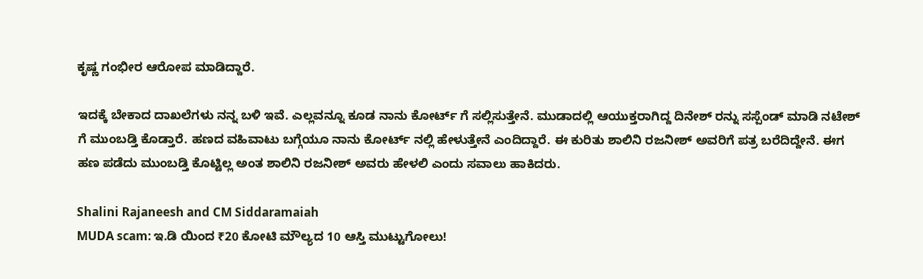ಕೃಷ್ಣ ಗಂಭೀರ ಆರೋಪ ಮಾಡಿದ್ದಾರೆ.

ಇದಕ್ಕೆ ಬೇಕಾದ ದಾಖಲೆಗಳು ನನ್ನ ಬಳಿ ಇವೆ. ಎಲ್ಲವನ್ನೂ ಕೂಡ ನಾನು ಕೋರ್ಟ್ ಗೆ ಸಲ್ಲಿಸುತ್ತೇನೆ. ಮುಡಾದಲ್ಲಿ ಆಯುಕ್ತರಾಗಿದ್ದ ದಿನೇಶ್ ರನ್ನು ಸಸ್ಪೆಂಡ್ ಮಾಡಿ ನಟೇಶ್ ಗೆ ಮುಂಬಡ್ತಿ ಕೊಡ್ತಾರೆ. ಹಣದ ವಹಿವಾಟು ಬಗ್ಗೆಯೂ ನಾನು ಕೋರ್ಟ್ ನಲ್ಲಿ ಹೇಳುತ್ತೇನೆ ಎಂದಿದ್ದಾರೆ. ಈ ಕುರಿತು ಶಾಲಿನಿ ರಜನೀಶ್ ಅವರಿಗೆ ಪತ್ರ ಬರೆದಿದ್ದೇನೆ. ಈಗ ಹಣ ಪಡೆದು ಮುಂಬಡ್ತಿ ಕೊಟ್ಟಿಲ್ಲ ಅಂತ ಶಾಲಿನಿ ರಜನೀಶ್ ಅವರು ಹೇಳಲಿ ಎಂದು ಸವಾಲು ಹಾಕಿದರು.

Shalini Rajaneesh and CM Siddaramaiah
MUDA scam: ಇ.ಡಿ ಯಿಂದ ₹20 ಕೋಟಿ ಮೌಲ್ಯದ 10 ಆಸ್ತಿ ಮುಟ್ಟುಗೋಲು!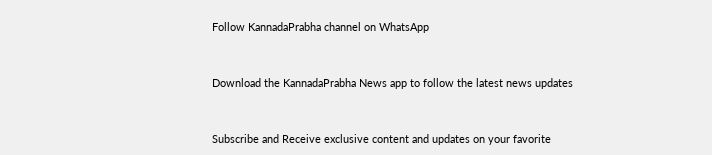Follow KannadaPrabha channel on WhatsApp



Download the KannadaPrabha News app to follow the latest news updates



Subscribe and Receive exclusive content and updates on your favorite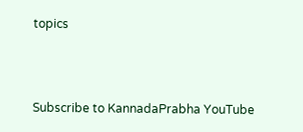topics



Subscribe to KannadaPrabha YouTube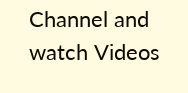Channel and watch Videos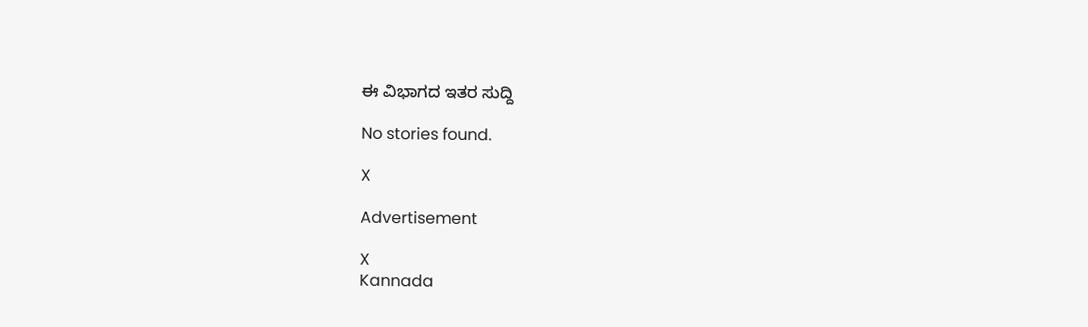ಈ ವಿಭಾಗದ ಇತರ ಸುದ್ದಿ

No stories found.

X

Advertisement

X
Kannada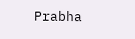Prabha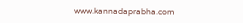www.kannadaprabha.com